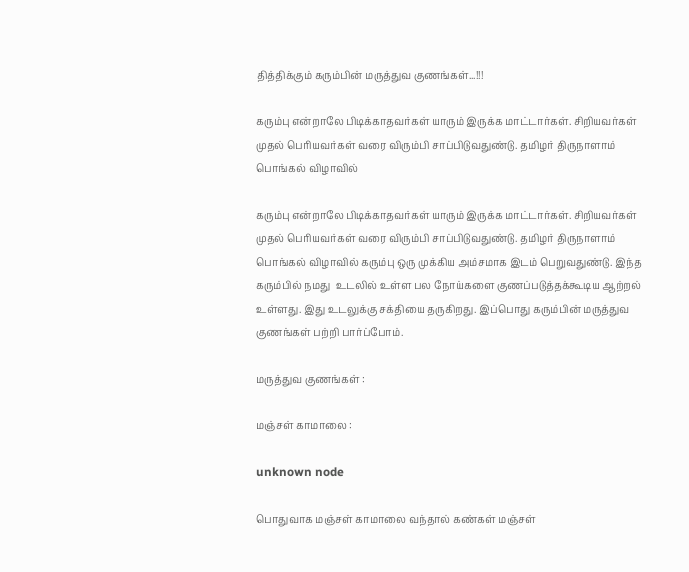தித்திக்கும் கரும்பின் மருத்துவ குணங்கள்...!!!

கரும்பு என்றாலே பிடிக்காதவர்கள் யாரும் இருக்க மாட்டார்கள். சிறியவர்கள் முதல் பெரியவர்கள் வரை விரும்பி சாப்பிடுவதுண்டு. தமிழர் திருநாளாம் பொங்கல் விழாவில்

கரும்பு என்றாலே பிடிக்காதவர்கள் யாரும் இருக்க மாட்டார்கள். சிறியவர்கள் முதல் பெரியவர்கள் வரை விரும்பி சாப்பிடுவதுண்டு. தமிழர் திருநாளாம் பொங்கல் விழாவில் கரும்பு ஒரு முக்கிய அம்சமாக இடம் பெறுவதுண்டு. இந்த கரும்பில் நமது  உடலில் உள்ள பல நோய்களை குணப்படுத்தக்கூடிய ஆற்றல் உள்ளது. இது உடலுக்கு சக்தியை தருகிறது. இப்பொது கரும்பின் மருத்துவ குணங்கள் பற்றி பார்ப்போம்.

மருத்துவ குணங்கள் :

மஞ்சள் காமாலை :

unknown node

பொதுவாக மஞ்சள் காமாலை வந்தால் கண்கள் மஞ்சள்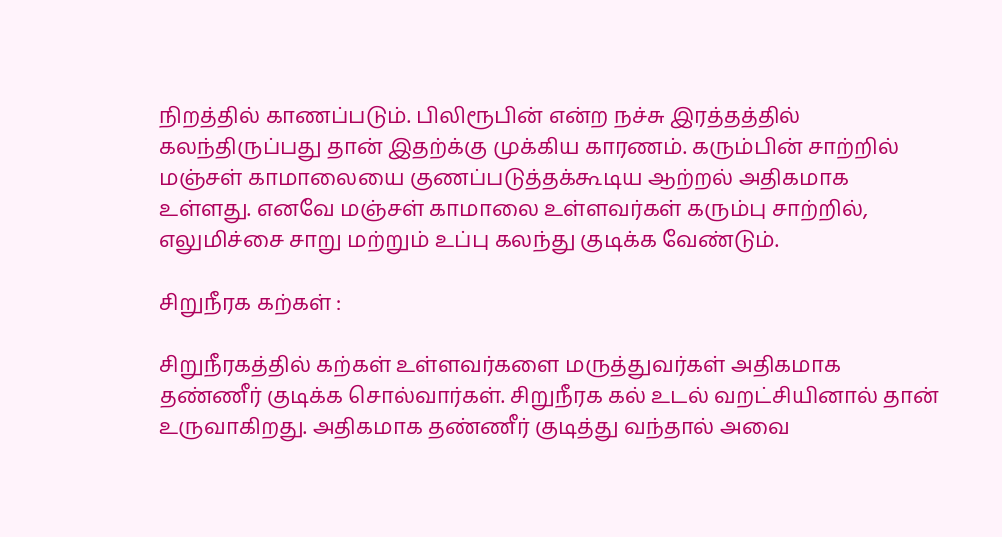நிறத்தில் காணப்படும். பிலிரூபின் என்ற நச்சு இரத்தத்தில் கலந்திருப்பது தான் இதற்க்கு முக்கிய காரணம். கரும்பின் சாற்றில் மஞ்சள் காமாலையை குணப்படுத்தக்கூடிய ஆற்றல் அதிகமாக உள்ளது. எனவே மஞ்சள் காமாலை உள்ளவர்கள் கரும்பு சாற்றில், எலுமிச்சை சாறு மற்றும் உப்பு கலந்து குடிக்க வேண்டும்.

சிறுநீரக கற்கள் :

சிறுநீரகத்தில் கற்கள் உள்ளவர்களை மருத்துவர்கள் அதிகமாக தண்ணீர் குடிக்க சொல்வார்கள். சிறுநீரக கல் உடல் வறட்சியினால் தான் உருவாகிறது. அதிகமாக தண்ணீர் குடித்து வந்தால் அவை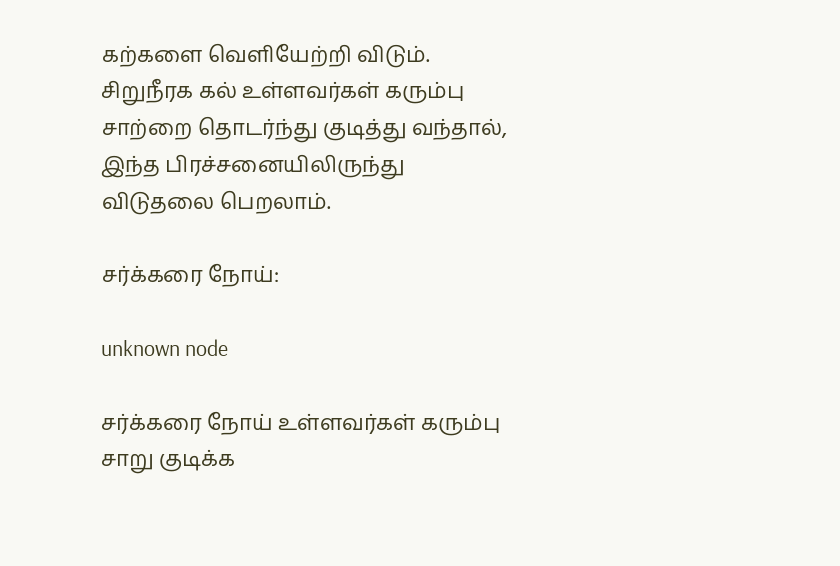கற்களை வெளியேற்றி விடும். சிறுநீரக கல் உள்ளவர்கள் கரும்பு சாற்றை தொடர்ந்து குடித்து வந்தால், இந்த பிரச்சனையிலிருந்து விடுதலை பெறலாம்.

சர்க்கரை நோய்:

unknown node

சர்க்கரை நோய் உள்ளவர்கள் கரும்பு சாறு குடிக்க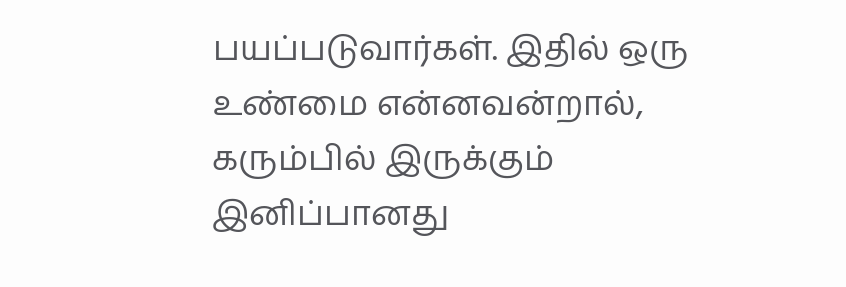பயப்படுவார்கள். இதில் ஒரு உண்மை என்னவன்றால், கரும்பில் இருக்கும் இனிப்பானது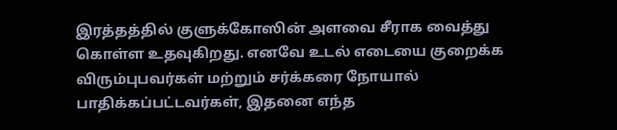இரத்தத்தில் குளுக்கோஸின் அளவை சீராக வைத்து கொள்ள உதவுகிறது. எனவே உடல் எடையை குறைக்க விரும்புபவர்கள் மற்றும் சர்க்கரை நோயால் பாதிக்கப்பட்டவர்கள், இதனை எந்த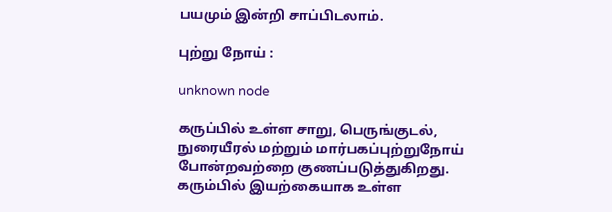பயமும் இன்றி சாப்பிடலாம்.

புற்று நோய் :

unknown node

கருப்பில் உள்ள சாறு, பெருங்குடல், நுரையீரல் மற்றும் மார்பகப்புற்றுநோய் போன்றவற்றை குணப்படுத்துகிறது. கரும்பில் இயற்கையாக உள்ள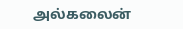அல்கலைன்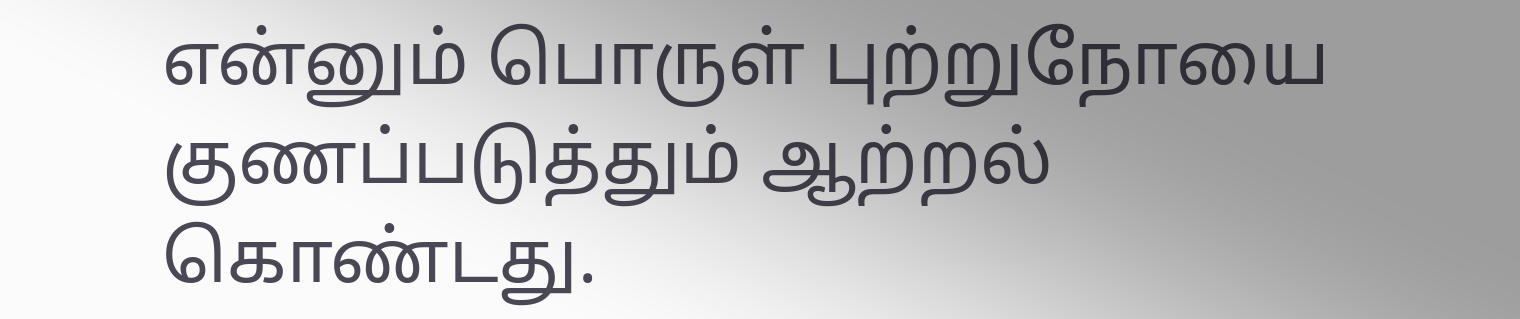என்னும் பொருள் புற்றுநோயை குணப்படுத்தும் ஆற்றல் கொண்டது.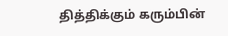தித்திக்கும் கரும்பின்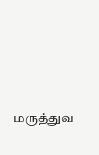மருத்துவ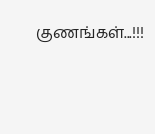குணங்கள்...!!!